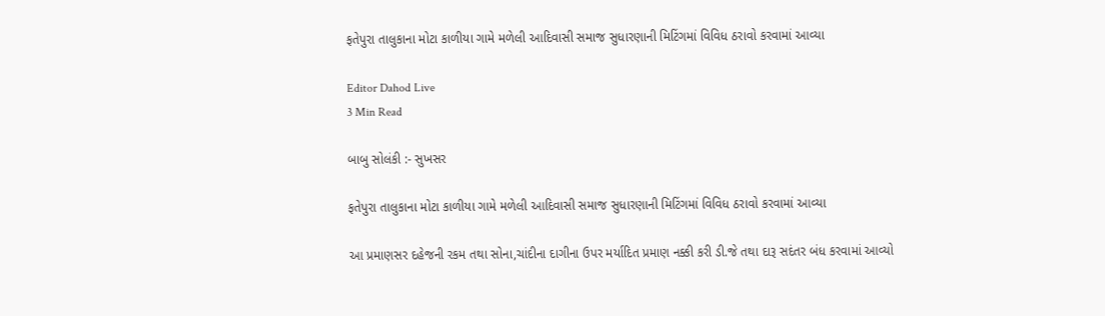ફતેપુરા તાલુકાના મોટા કાળીયા ગામે મળેલી આદિવાસી સમાજ સુધારણાની મિટિંગમાં વિવિધ ઠરાવો કરવામાં આવ્યા

Editor Dahod Live
3 Min Read

બાબુ સોલંકી :- સુખસર

ફતેપુરા તાલુકાના મોટા કાળીયા ગામે મળેલી આદિવાસી સમાજ સુધારણાની મિટિંગમાં વિવિધ ઠરાવો કરવામાં આવ્યા

આ પ્રમાણસર દહેજની રકમ તથા સોના,ચાંદીના દાગીના ઉપર મર્યાદિત પ્રમાણ નક્કી કરી ડી.જે તથા દારૂ સદંતર બંધ કરવામાં આવ્યો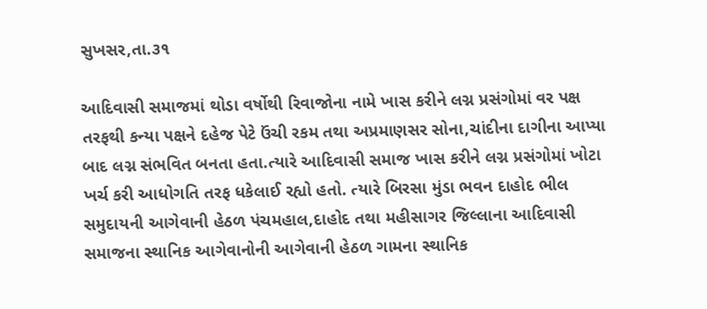સુખસર,તા.૩૧

આદિવાસી સમાજમાં થોડા વર્ષોથી રિવાજોના નામે ખાસ કરીને લગ્ન પ્રસંગોમાં વર પક્ષ તરફથી કન્યા પક્ષને દહેજ પેટે ઉંચી રકમ તથા અપ્રમાણસર સોના,ચાંદીના દાગીના આપ્યા બાદ લગ્ન સંભવિત બનતા હતા.ત્યારે આદિવાસી સમાજ ખાસ કરીને લગ્ન પ્રસંગોમાં ખોટા ખર્ચ કરી આધોગતિ તરફ ધકેલાઈ રહ્યો હતો. ત્યારે બિરસા મુંડા ભવન દાહોદ ભીલ સમુદાયની આગેવાની હેઠળ પંચમહાલ,દાહોદ તથા મહીસાગર જિલ્લાના આદિવાસી સમાજના સ્થાનિક આગેવાનોની આગેવાની હેઠળ ગામના સ્થાનિક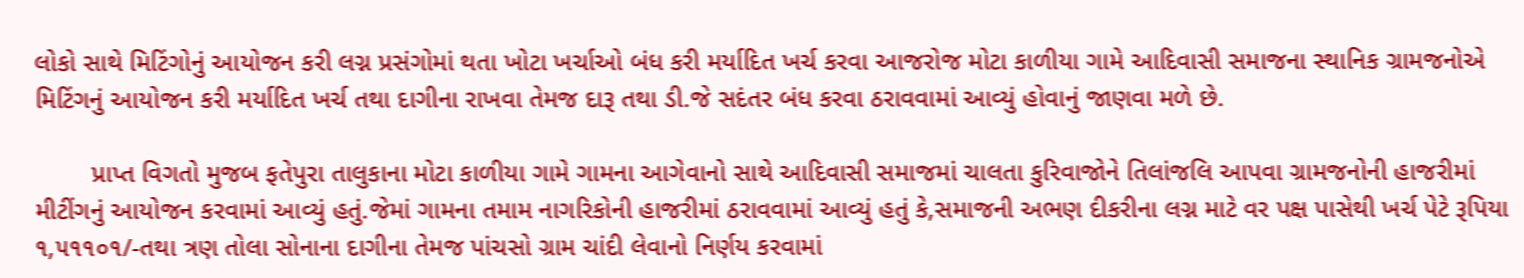લોકો સાથે મિટિંગોનું આયોજન કરી લગ્ન પ્રસંગોમાં થતા ખોટા ખર્ચાઓ બંધ કરી મર્યાદિત ખર્ચ કરવા આજરોજ મોટા કાળીયા ગામે આદિવાસી સમાજના સ્થાનિક ગ્રામજનોએ મિટિંગનું આયોજન કરી મર્યાદિત ખર્ચ તથા દાગીના રાખવા તેમજ દારૂ તથા ડી.જે સદંતર બંધ કરવા ઠરાવવામાં આવ્યું હોવાનું જાણવા મળે છે.

        પ્રાપ્ત વિગતો મુજબ ફતેપુરા તાલુકાના મોટા કાળીયા ગામે ગામના આગેવાનો સાથે આદિવાસી સમાજમાં ચાલતા કુરિવાજોને તિલાંજલિ આપવા ગ્રામજનોની હાજરીમાં મીટીંગનું આયોજન કરવામાં આવ્યું હતું.જેમાં ગામના તમામ નાગરિકોની હાજરીમાં ઠરાવવામાં આવ્યું હતું કે,સમાજની અભણ દીકરીના લગ્ન માટે વર પક્ષ પાસેથી ખર્ચ પેટે રૂપિયા ૧,૫૧૧૦૧/-તથા ત્રણ તોલા સોનાના દાગીના તેમજ પાંચસો ગ્રામ ચાંદી લેવાનો નિર્ણય કરવામાં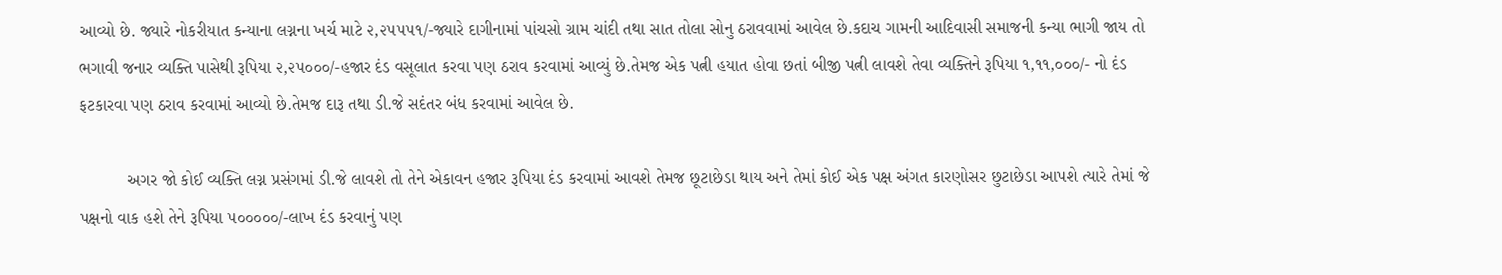આવ્યો છે. જ્યારે નોકરીયાત કન્યાના લગ્નના ખર્ચ માટે ૨,૨૫૫૫૧/-જ્યારે દાગીનામાં પાંચસો ગ્રામ ચાંદી તથા સાત તોલા સોનુ ઠરાવવામાં આવેલ છે.કદાચ ગામની આદિવાસી સમાજની કન્યા ભાગી જાય તો ભગાવી જનાર વ્યક્તિ પાસેથી રૂપિયા ૨,૨૫૦૦૦/-હજાર દંડ વસૂલાત કરવા પણ ઠરાવ કરવામાં આવ્યું છે.તેમજ એક પત્ની હયાત હોવા છતાં બીજી પત્ની લાવશે તેવા વ્યક્તિને રૂપિયા ૧,૧૧,૦૦૦/- નો દંડ ફટકારવા પણ ઠરાવ કરવામાં આવ્યો છે.તેમજ દારૂ તથા ડી.જે સદંતર બંધ કરવામાં આવેલ છે.

          અગર જો કોઈ વ્યક્તિ લગ્ન પ્રસંગમાં ડી.જે લાવશે તો તેને એકાવન હજાર રૂપિયા દંડ કરવામાં આવશે તેમજ છૂટાછેડા થાય અને તેમાં કોઈ એક પક્ષ અંગત કારણોસર છુટાછેડા આપશે ત્યારે તેમાં જે પક્ષનો વાક હશે તેને રૂપિયા ૫૦૦૦૦૦/-લાખ દંડ કરવાનું પણ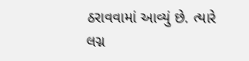ઠરાવવામાં આવ્યું છે. ત્યારે લગ્ન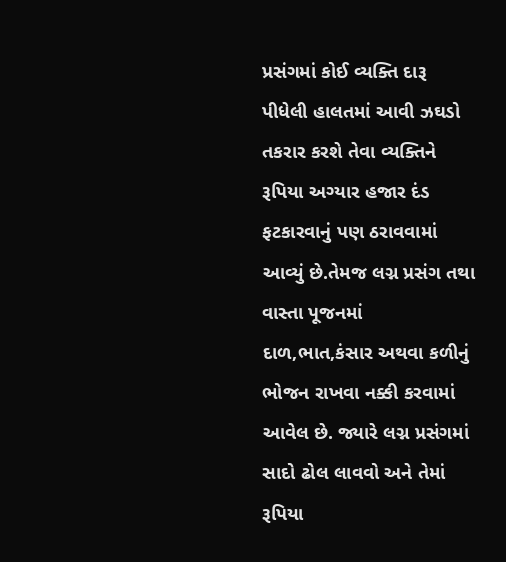પ્રસંગમાં કોઈ વ્યક્તિ દારૂ પીધેલી હાલતમાં આવી ઝઘડો તકરાર કરશે તેવા વ્યક્તિને રૂપિયા અગ્યાર હજાર દંડ ફટકારવાનું પણ ઠરાવવામાં આવ્યું છે.તેમજ લગ્ન પ્રસંગ તથા વાસ્તા પૂજનમાં દાળ,ભાત,કંસાર અથવા કળીનું ભોજન રાખવા નક્કી કરવામાં આવેલ છે. જ્યારે લગ્ન પ્રસંગમાં સાદો ઢોલ લાવવો અને તેમાં રૂપિયા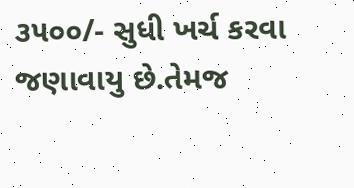૩૫૦૦/- સુધી ખર્ચ કરવા જણાવાયુ છે.તેમજ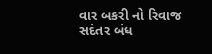વાર બકરી નો રિવાજ સદંતર બંધ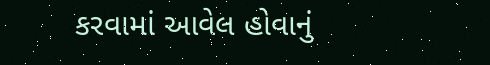કરવામાં આવેલ હોવાનું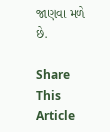જાણવા મળે છે.

Share This Article